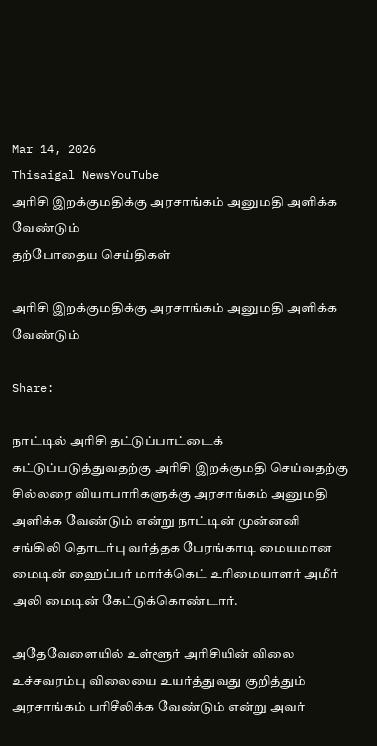Mar 14, 2026
Thisaigal NewsYouTube
அரிசி இறக்குமதிக்கு அரசாங்கம் அனுமதி அளிக்க வேண்டும்
தற்போதைய செய்திகள்

அரிசி இறக்குமதிக்கு அரசாங்கம் அனுமதி அளிக்க வேண்டும்

Share:

நாட்டில் அரிசி தட்டுப்பாட்டைக் கட்டுப்படுத்துவதற்கு அரிசி இறக்குமதி செய்வதற்கு சில்லரை வியாபாரிகளுக்கு அரசாங்கம் அனுமதி அளிக்க வேண்டும் என்று நாட்டின் முன்னனி சங்கிலி தொடர்பு வர்த்தக பேரங்காடி மையமான மைடின் ஹைப்பர் மார்க்கெட் உரிமையாளர் அமீர் அலி மைடின் கேட்டுக்கொண்டார்.

அதேவேளையில் உள்ளூர் அரிசியின் விலை உச்சவரம்பு விலையை உயர்த்துவது குறித்தும் அரசாங்கம் பரிசீலிக்க வேண்டும் என்று அவர்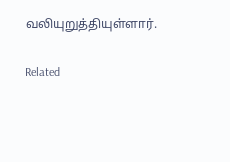வலியுறுத்தியுள்ளார்.

Related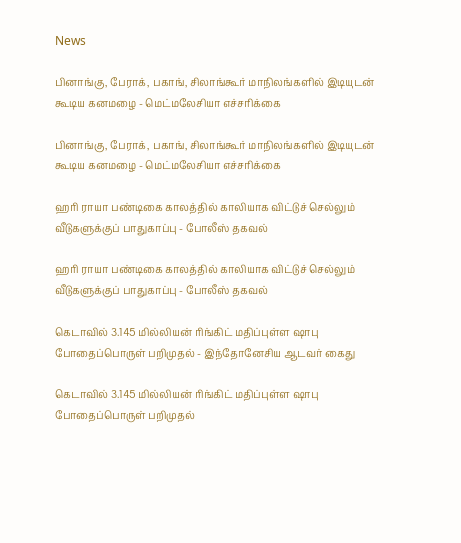News

பினாங்கு, பேராக், பகாங், சிலாங்கூர் மாநிலங்களில் இடியுடன் கூடிய கனமழை - மெட்மலேசியா எச்சரிக்கை

பினாங்கு, பேராக், பகாங், சிலாங்கூர் மாநிலங்களில் இடியுடன் கூடிய கனமழை - மெட்மலேசியா எச்சரிக்கை

ஹரி ராயா பண்டிகை காலத்தில் காலியாக விட்டுச் செல்லும் வீடுகளுக்குப் பாதுகாப்பு - போலீஸ் தகவல்

ஹரி ராயா பண்டிகை காலத்தில் காலியாக விட்டுச் செல்லும் வீடுகளுக்குப் பாதுகாப்பு - போலீஸ் தகவல்

கெடாவில் 3.145 மில்லியன் ரிங்கிட் மதிப்புள்ள ஷாபு போதைப்பொருள் பறிமுதல் - இந்தோனேசிய ஆடவர் கைது

கெடாவில் 3.145 மில்லியன் ரிங்கிட் மதிப்புள்ள ஷாபு போதைப்பொருள் பறிமுதல்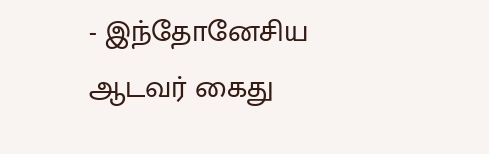- இந்தோனேசிய ஆடவர் கைது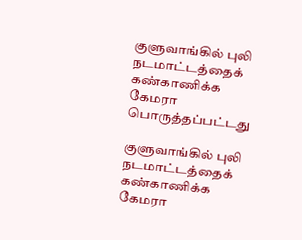குளுவாங்கில் புலி நடமாட்டத்தைக் கண்காணிக்க கேமரா பொருத்தப்பட்டது

குளுவாங்கில் புலி நடமாட்டத்தைக் கண்காணிக்க கேமரா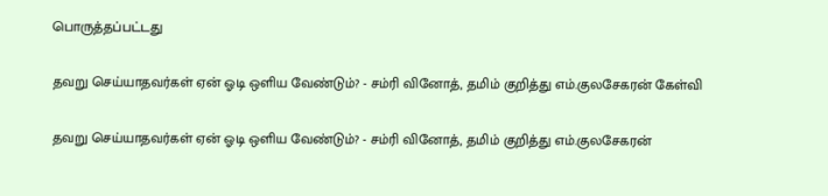பொருத்தப்பட்டது

தவறு செய்யாதவர்கள் ஏன் ஓடி ஒளிய வேண்டும்? - சம்ரி வினோத், தமிம் குறித்து எம்.குலசேகரன் கேள்வி

தவறு செய்யாதவர்கள் ஏன் ஓடி ஒளிய வேண்டும்? - சம்ரி வினோத், தமிம் குறித்து எம்.குலசேகரன்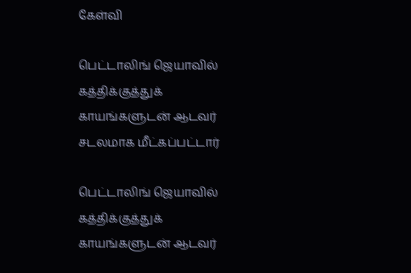கேள்வி

பெட்டாலிங் ஜெயாவில் கத்திக்குத்துக் காயங்களுடன் ஆடவர் சடலமாக மீட்கப்பட்டார்

பெட்டாலிங் ஜெயாவில் கத்திக்குத்துக் காயங்களுடன் ஆடவர்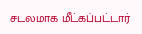சடலமாக மீட்கப்பட்டார்